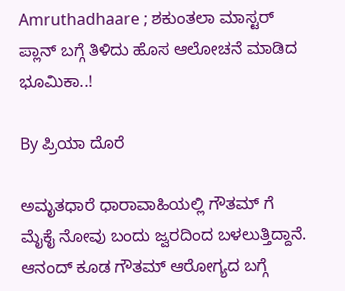Amruthadhaare ; ಶಕುಂತಲಾ ಮಾಸ್ಟರ್ ಪ್ಲಾನ್ ಬಗ್ಗೆ ತಿಳಿದು ಹೊಸ ಆಲೋಚನೆ ಮಾಡಿದ ಭೂಮಿಕಾ..!

By ಪ್ರಿಯಾ ದೊರೆ

ಅಮೃತಧಾರೆ ಧಾರಾವಾಹಿಯಲ್ಲಿ ಗೌತಮ್ ಗೆ ಮೈಕೈ ನೋವು ಬಂದು ಜ್ವರದಿಂದ ಬಳಲುತ್ತಿದ್ದಾನೆ. ಆನಂದ್ ಕೂಡ ಗೌತಮ್ ಆರೋಗ್ಯದ ಬಗ್ಗೆ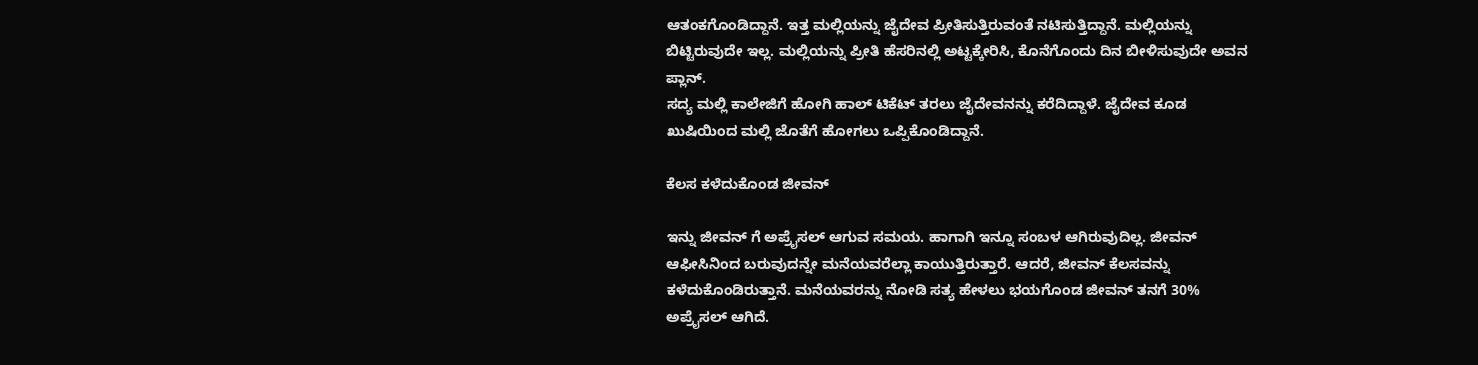ಆತಂಕಗೊಂಡಿದ್ದಾನೆ. ಇತ್ತ ಮಲ್ಲಿಯನ್ನು ಜೈದೇವ ಪ್ರೀತಿಸುತ್ತಿರುವಂತೆ ನಟಿಸುತ್ತಿದ್ದಾನೆ. ಮಲ್ಲಿಯನ್ನು ಬಿಟ್ಟಿರುವುದೇ ಇಲ್ಲ. ಮಲ್ಲಿಯನ್ನು ಪ್ರೀತಿ ಹೆಸರಿನಲ್ಲಿ ಅಟ್ಟಕ್ಕೇರಿಸಿ, ಕೊನೆಗೊಂದು ದಿನ ಬೀಳಿಸುವುದೇ ಅವನ ಪ್ಲಾನ್.
ಸದ್ಯ ಮಲ್ಲಿ ಕಾಲೇಜಿಗೆ ಹೋಗಿ ಹಾಲ್ ಟಿಕೆಟ್ ತರಲು ಜೈದೇವನನ್ನು ಕರೆದಿದ್ದಾಳೆ. ಜೈದೇವ ಕೂಡ ಖುಷಿಯಿಂದ ಮಲ್ಲಿ ಜೊತೆಗೆ ಹೋಗಲು ಒಪ್ಪಿಕೊಂಡಿದ್ದಾನೆ.

ಕೆಲಸ ಕಳೆದುಕೊಂಡ ಜೀವನ್

ಇನ್ನು ಜೀವನ್ ಗೆ ಅಪ್ರೈಸಲ್ ಆಗುವ ಸಮಯ. ಹಾಗಾಗಿ ಇನ್ನೂ ಸಂಬಳ ಆಗಿರುವುದಿಲ್ಲ. ಜೀವನ್ ಆಫೀಸಿನಿಂದ ಬರುವುದನ್ನೇ ಮನೆಯವರೆಲ್ಲಾ ಕಾಯುತ್ತಿರುತ್ತಾರೆ. ಆದರೆ, ಜೀವನ್ ಕೆಲಸವನ್ನು ಕಳೆದುಕೊಂಡಿರುತ್ತಾನೆ. ಮನೆಯವರನ್ನು ನೋಡಿ ಸತ್ಯ ಹೇಳಲು ಭಯಗೊಂಡ ಜೀವನ್ ತನಗೆ 30% ಅಪ್ರೈಸಲ್ ಆಗಿದೆ.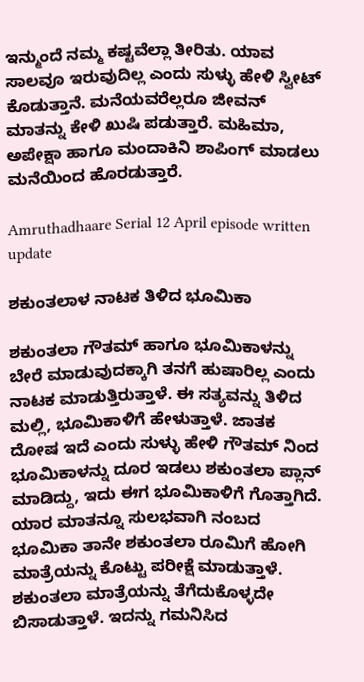ಇನ್ಮುಂದೆ ನಮ್ಮ ಕಷ್ಟವೆಲ್ಲಾ ತೀರಿತು. ಯಾವ ಸಾಲವೂ ಇರುವುದಿಲ್ಲ ಎಂದು ಸುಳ್ಳು ಹೇಳಿ ಸ್ವೀಟ್ ಕೊಡುತ್ತಾನೆ. ಮನೆಯವರೆಲ್ಲರೂ ಜೀವನ್ ಮಾತನ್ನು ಕೇಳಿ ಖುಷಿ ಪಡುತ್ತಾರೆ. ಮಹಿಮಾ, ಅಪೇಕ್ಷಾ ಹಾಗೂ ಮಂದಾಕಿನಿ ಶಾಪಿಂಗ್ ಮಾಡಲು ಮನೆಯಿಂದ ಹೊರಡುತ್ತಾರೆ.

Amruthadhaare Serial 12 April episode written update

ಶಕುಂತಲಾಳ ನಾಟಕ ತಿಳಿದ ಭೂಮಿಕಾ

ಶಕುಂತಲಾ ಗೌತಮ್ ಹಾಗೂ ಭೂಮಿಕಾಳನ್ನು ಬೇರೆ ಮಾಡುವುದಕ್ಕಾಗಿ ತನಗೆ ಹುಷಾರಿಲ್ಲ ಎಂದು ನಾಟಕ ಮಾಡುತ್ತಿರುತ್ತಾಳೆ. ಈ ಸತ್ಯವನ್ನು ತಿಳಿದ ಮಲ್ಲಿ, ಭೂಮಿಕಾಳಿಗೆ ಹೇಳುತ್ತಾಳೆ. ಜಾತಕ ದೋಷ ಇದೆ ಎಂದು ಸುಳ್ಳು ಹೇಳಿ ಗೌತಮ್ ನಿಂದ ಭೂಮಿಕಾಳನ್ನು ದೂರ ಇಡಲು ಶಕುಂತಲಾ ಪ್ಲಾನ್ ಮಾಡಿದ್ದು, ಇದು ಈಗ ಭೂಮಿಕಾಳಿಗೆ ಗೊತ್ತಾಗಿದೆ. ಯಾರ ಮಾತನ್ನೂ ಸುಲಭವಾಗಿ ನಂಬದ ಭೂಮಿಕಾ ತಾನೇ ಶಕುಂತಲಾ ರೂಮಿಗೆ ಹೋಗಿ ಮಾತ್ರೆಯನ್ನು ಕೊಟ್ಟು ಪರೀಕ್ಷೆ ಮಾಡುತ್ತಾಳೆ. ಶಕುಂತಲಾ ಮಾತ್ರೆಯನ್ನು ತೆಗೆದುಕೊಳ್ಳದೇ ಬಿಸಾಡುತ್ತಾಳೆ. ಇದನ್ನು ಗಮನಿಸಿದ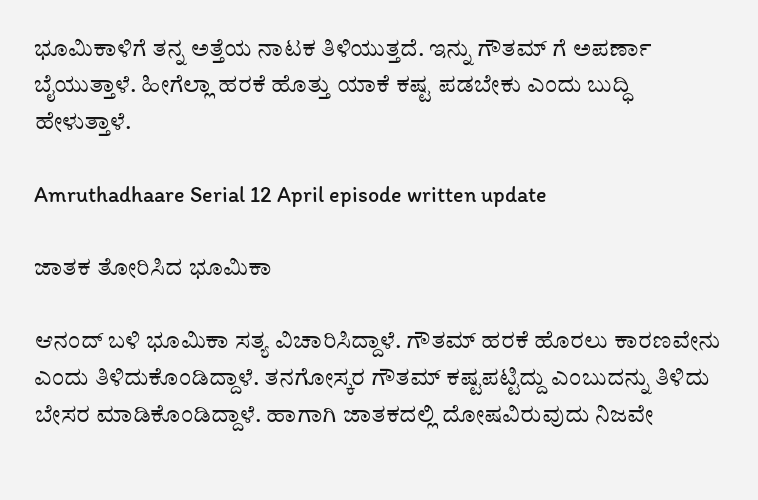ಭೂಮಿಕಾಳಿಗೆ ತನ್ನ ಅತ್ತೆಯ ನಾಟಕ ತಿಳಿಯುತ್ತದೆ. ಇನ್ನು ಗೌತಮ್ ಗೆ ಅಪರ್ಣಾ ಬೈಯುತ್ತಾಳೆ. ಹೀಗೆಲ್ಲಾ ಹರಕೆ ಹೊತ್ತು ಯಾಕೆ ಕಷ್ಟ ಪಡಬೇಕು ಎಂದು ಬುದ್ಧಿ ಹೇಳುತ್ತಾಳೆ.

Amruthadhaare Serial 12 April episode written update

ಜಾತಕ ತೋರಿಸಿದ ಭೂಮಿಕಾ

ಆನಂದ್ ಬಳಿ ಭೂಮಿಕಾ ಸತ್ಯ ವಿಚಾರಿಸಿದ್ದಾಳೆ. ಗೌತಮ್ ಹರಕೆ ಹೊರಲು ಕಾರಣವೇನು ಎಂದು ತಿಳಿದುಕೊಂಡಿದ್ದಾಳೆ. ತನಗೋಸ್ಕರ ಗೌತಮ್ ಕಷ್ಟಪಟ್ಟಿದ್ದು ಎಂಬುದನ್ನು ತಿಳಿದು ಬೇಸರ ಮಾಡಿಕೊಂಡಿದ್ದಾಳೆ. ಹಾಗಾಗಿ ಜಾತಕದಲ್ಲಿ ದೋಷವಿರುವುದು ನಿಜವೇ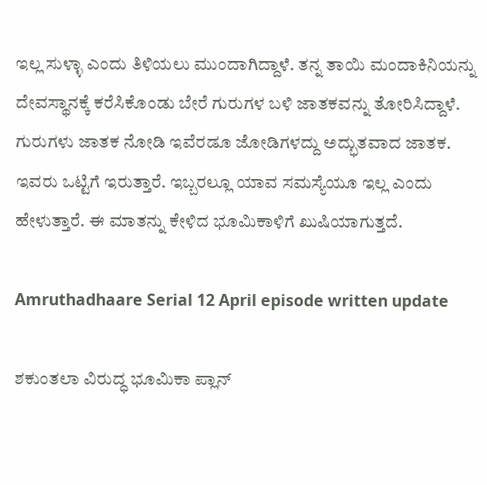ಇಲ್ಲ ಸುಳ್ಳಾ ಎಂದು ತಿಳಿಯಲು ಮುಂದಾಗಿದ್ದಾಳೆ. ತನ್ನ ತಾಯಿ ಮಂದಾಕಿನಿಯನ್ನು ದೇವಸ್ಥಾನಕ್ಕೆ ಕರೆಸಿಕೊಂಡು ಬೇರೆ ಗುರುಗಳ ಬಳಿ ಜಾತಕವನ್ನು ತೋರಿಸಿದ್ದಾಳೆ. ಗುರುಗಳು ಜಾತಕ ನೋಡಿ ಇವೆರಡೂ ಜೋಡಿಗಳದ್ದು ಅದ್ಭುತವಾದ ಜಾತಕ. ಇವರು ಒಟ್ಟಿಗೆ ಇರುತ್ತಾರೆ. ಇಬ್ಬರಲ್ಲೂ ಯಾವ ಸಮಸ್ಯೆಯೂ ಇಲ್ಲ ಎಂದು ಹೇಳುತ್ತಾರೆ. ಈ ಮಾತನ್ನು ಕೇಳಿದ ಭೂಮಿಕಾಳಿಗೆ ಖುಷಿಯಾಗುತ್ತದೆ.

Amruthadhaare Serial 12 April episode written update

ಶಕುಂತಲಾ ವಿರುದ್ಧ ಭೂಮಿಕಾ ಪ್ಲಾನ್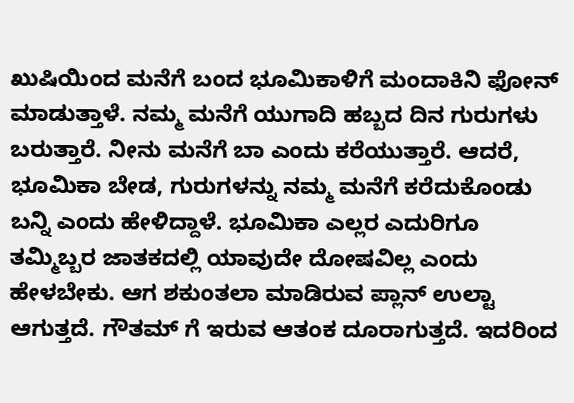ಖುಷಿಯಿಂದ ಮನೆಗೆ ಬಂದ ಭೂಮಿಕಾಳಿಗೆ ಮಂದಾಕಿನಿ ಫೋನ್ ಮಾಡುತ್ತಾಳೆ. ನಮ್ಮ ಮನೆಗೆ ಯುಗಾದಿ ಹಬ್ಬದ ದಿನ ಗುರುಗಳು ಬರುತ್ತಾರೆ. ನೀನು ಮನೆಗೆ ಬಾ ಎಂದು ಕರೆಯುತ್ತಾರೆ. ಆದರೆ, ಭೂಮಿಕಾ ಬೇಡ, ಗುರುಗಳನ್ನು ನಮ್ಮ ಮನೆಗೆ ಕರೆದುಕೊಂಡು ಬನ್ನಿ ಎಂದು ಹೇಳಿದ್ದಾಳೆ. ಭೂಮಿಕಾ ಎಲ್ಲರ ಎದುರಿಗೂ ತಮ್ಮಿಬ್ಬರ ಜಾತಕದಲ್ಲಿ ಯಾವುದೇ ದೋಷವಿಲ್ಲ ಎಂದು ಹೇಳಬೇಕು. ಆಗ ಶಕುಂತಲಾ ಮಾಡಿರುವ ಪ್ಲಾನ್ ಉಲ್ಟಾ ಆಗುತ್ತದೆ. ಗೌತಮ್ ಗೆ ಇರುವ ಆತಂಕ ದೂರಾಗುತ್ತದೆ. ಇದರಿಂದ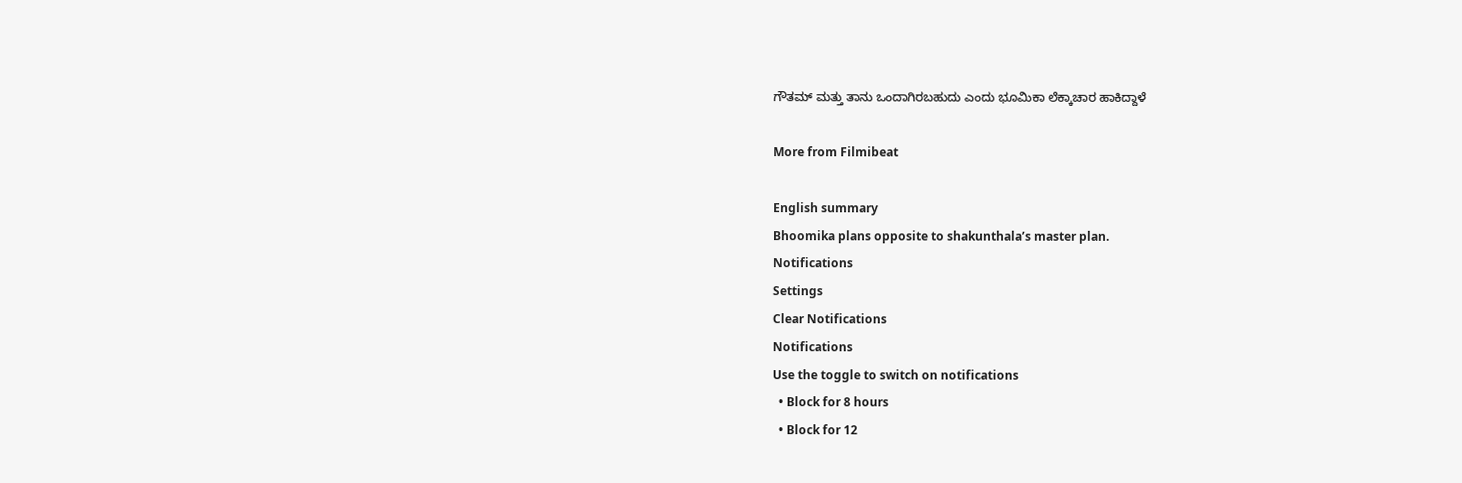ಗೌತಮ್ ಮತ್ತು ತಾನು ಒಂದಾಗಿರಬಹುದು ಎಂದು ಭೂಮಿಕಾ ಲೆಕ್ಕಾಚಾರ ಹಾಕಿದ್ದಾಳೆ

More from Filmibeat

English summary
Bhoomika plans opposite to shakunthala’s master plan.
Notifications
Settings
Clear Notifications
Notifications
Use the toggle to switch on notifications
  • Block for 8 hours
  • Block for 12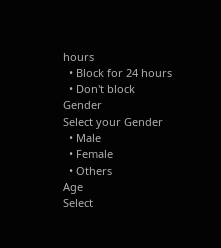hours
  • Block for 24 hours
  • Don't block
Gender
Select your Gender
  • Male
  • Female
  • Others
Age
Select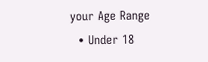your Age Range
  • Under 18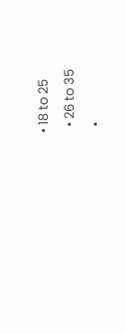• 18 to 25
  • 26 to 35
  •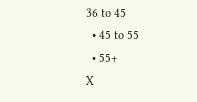36 to 45
  • 45 to 55
  • 55+
X